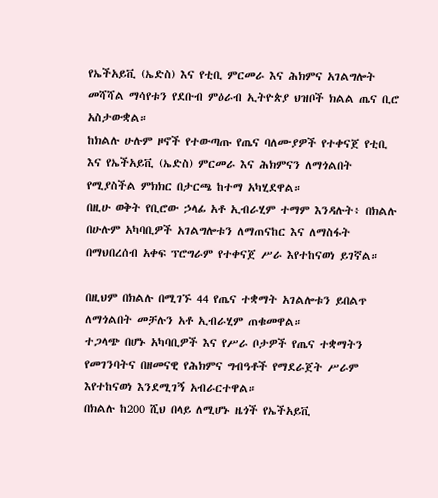የኤችአይቪ (ኤድስ) እና የቲቢ ምርመራ እና ሕክምና አገልግሎት መሻሻል ማሳየቱን የደቡብ ምዕራብ ኢትዮጵያ ህዝቦች ክልል ጤና ቢሮ አስታውቋል።
ከክልሉ ሁሉም ዞኖች የተውጣጡ የጤና ባለሙያዎች የተቀናጀ የቲቢ እና የኤችአይቪ (ኤድስ) ምርመራ እና ሕክምናን ለማጎልበት የሚያስችል ምክክር በታርጫ ከተማ አካሂደዋል።
በዚሁ ወቅት የቢሮው ኃላፊ አቶ ኢብራሂም ተማም እንዳሉት፥ በክልሉ በሁሉም አካባቢዎች አገልግሎቱን ለማጠናከር እና ለማስፋት በማህበረሰብ አቀፍ ፕሮግራም የተቀናጀ ሥራ እየተከናወነ ይገኛል።

በዚህም በክልሉ በሚገኙ 44 የጤና ተቋማት አገልሎቱን ይበልጥ ለማጎልበት መቻሉን አቶ ኢብራሂም ጠቁመዋል።
ተጋላጭ በሆኑ አካባቢዎች እና የሥራ ቦታዎች የጤና ተቋማትን የመገንባትና በዘመናዊ የሕክምና ግብዓቶች የማደራጀት ሥራም እየተከናወነ እንደሚገኝ አብራርተዋል።
በክልሉ ከ200 ሺህ በላይ ለሚሆኑ ዜጎች የኤችአይቪ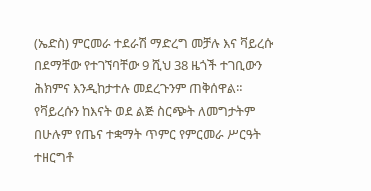(ኤድስ) ምርመራ ተደራሽ ማድረግ መቻሉ እና ቫይረሱ በደማቸው የተገኘባቸው 9 ሺህ 38 ዜጎች ተገቢውን ሕክምና እንዲከታተሉ መደረጉንም ጠቅሰዋል።
የቫይረሱን ከእናት ወደ ልጅ ስርጭት ለመግታትም በሁሉም የጤና ተቋማት ጥምር የምርመራ ሥርዓት ተዘርግቶ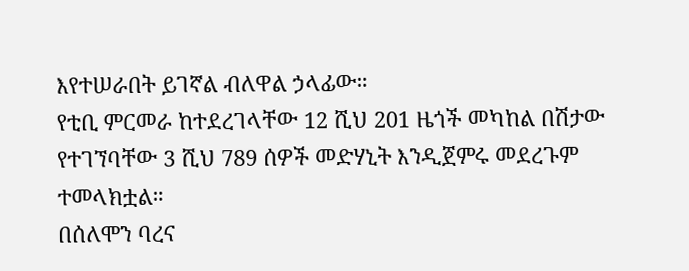እየተሠራበት ይገኛል ብለዋል ኃላፊው።
የቲቢ ምርመራ ከተደረገላቸው 12 ሺህ 201 ዜጎች መካከል በሽታው የተገኘባቸው 3 ሺህ 789 ሰዎች መድሃኒት እንዲጀምሩ መደረጉም ተመላክቷል።
በሰለሞን ባረና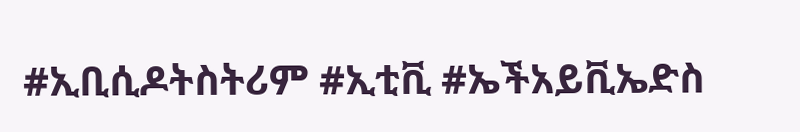#ኢቢሲዶትስትሪም #ኢቲቪ #ኤችአይቪኤድስ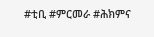#ቲቢ #ምርመራ #ሕክምና